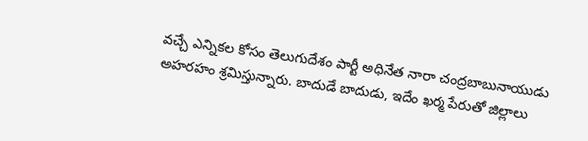వచ్చే ఎన్నికల కోసం తెలుగుదేశం పార్టీ అధినేత నారా చంద్రబాబునాయుడు అహరహం శ్రమిస్తున్నారు. బాదుడే బాదుడు, ఇదేం ఖర్మ పేరుతో జిల్లాలు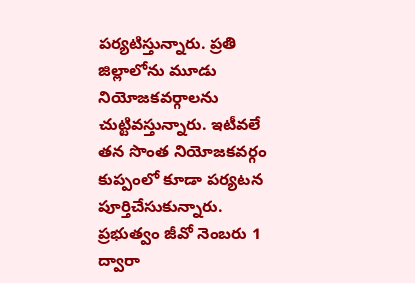పర్యటిస్తున్నారు. ప్రతి జిల్లాలోను మూడు నియోజకవర్గాలను చుట్టివస్తున్నారు. ఇటీవలే తన సొంత నియోజకవర్గం కుప్పంలో కూడా పర్యటన పూర్తిచేసుకున్నారు. ప్రభుత్వం జీవో నెంబరు 1 ద్వారా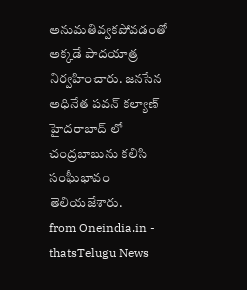అనుమతివ్వకపోవడంతో అక్కడే పాదయాత్ర నిర్వహించారు. జనసేన అధినేత పవన్ కల్యాణ్ హైదరాబాద్ లో చంద్రబాబును కలిసి సంఘీభావం తెలియజేశారు.
from Oneindia.in - thatsTelugu News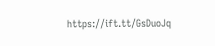https://ift.tt/GsDuoJq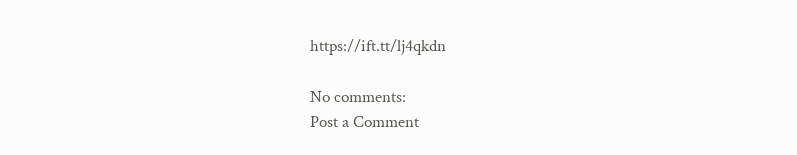https://ift.tt/lj4qkdn

No comments:
Post a Comment